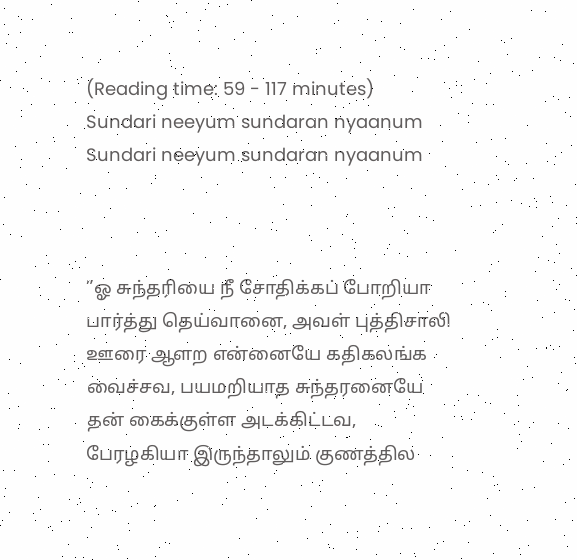(Reading time: 59 - 117 minutes)
Sundari neeyum sundaran nyaanum
Sundari neeyum sundaran nyaanum



”ஓ சுந்தரியை நீ சோதிக்கப் போறியா பார்த்து தெய்வானை, அவள் புத்திசாலி ஊரை ஆளற என்னையே கதிகலங்க வைச்சவ, பயமறியாத சுந்தரனையே தன் கைக்குள்ள அடக்கிட்டவ, பேரழகியா இருந்தாலும் குணத்தில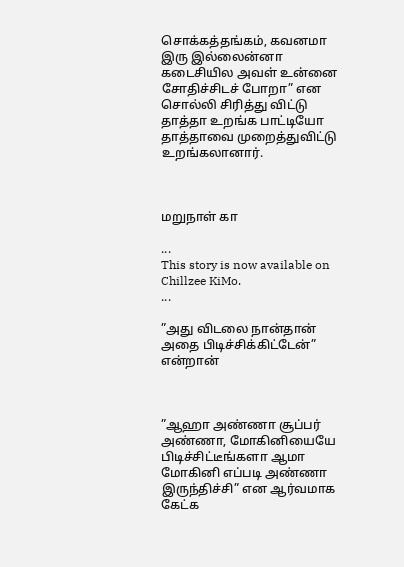சொக்கத்தங்கம், கவனமா இரு இல்லைன்னா கடைசியில அவள் உன்னை சோதிச்சிடச் போறா” என சொல்லி சிரித்து விட்டு தாத்தா உறங்க பாட்டியோ தாத்தாவை முறைத்துவிட்டு உறங்கலானார்.



மறுநாள் கா

...
This story is now available on Chillzee KiMo.
...

”அது விடலை நான்தான் அதை பிடிச்சிக்கிட்டேன்” என்றான்



”ஆஹா அண்ணா சூப்பர் அண்ணா, மோகினியையே பிடிச்சிட்டீங்களா ஆமா மோகினி எப்படி அண்ணா இருந்திச்சி” என ஆர்வமாக கேட்க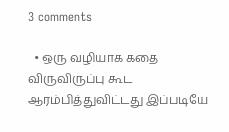3 comments

  • ஒரு வழியாக கதை விருவிருப்பு கூட ஆரம்பித்துவிட்டது இப்படியே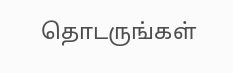தொடருங்கள்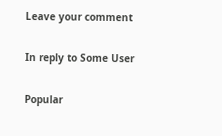Leave your comment

In reply to Some User

Popular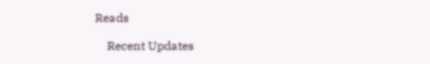Reads

    Recent Updates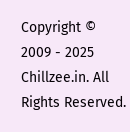Copyright © 2009 - 2025 Chillzee.in. All Rights Reserved.